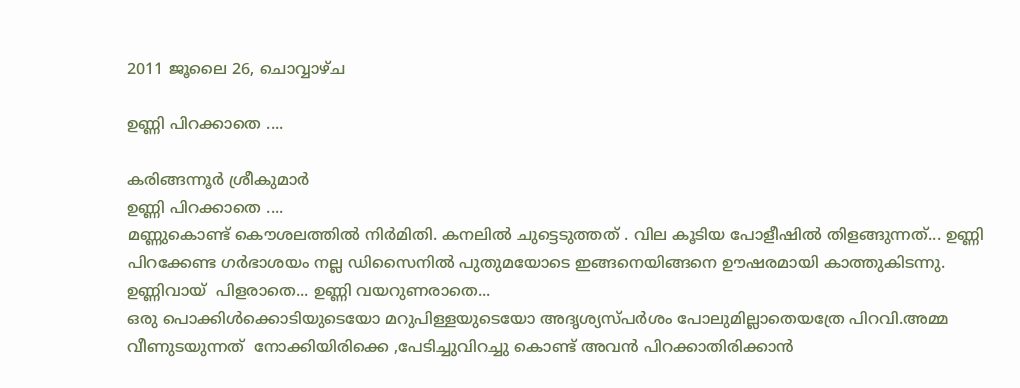2011 ജൂലൈ 26, ചൊവ്വാഴ്ച

ഉണ്ണി പിറക്കാതെ ....

കരിങ്ങന്നൂര്‍ ശ്രീകുമാര്‍
ഉണ്ണി പിറക്കാതെ ....
മണ്ണുകൊണ്ട് കൌശലത്തില്‍ നിര്‍മിതി. കനലില്‍ ചുട്ടെടുത്തത് . വില കൂടിയ പോളീഷില്‍ തിളങ്ങുന്നത്... ഉണ്ണി പിറക്കേണ്ട ഗര്‍ഭാശയം നല്ല ഡിസൈനില്‍ പുതുമയോടെ ഇങ്ങനെയിങ്ങനെ ഊഷരമായി കാത്തുകിടന്നു.
ഉണ്ണിവായ്‌  പിളരാതെ... ഉണ്ണി വയറുണരാതെ...
ഒരു പൊക്കിള്‍ക്കൊടിയുടെയോ മറുപിള്ളയുടെയോ അദൃശ്യസ്പര്‍ശം പോലുമില്ലാതെയത്രേ പിറവി.അമ്മ വീണുടയുന്നത്‌  നോക്കിയിരിക്കെ ,പേടിച്ചുവിറച്ചു കൊണ്ട് അവന്‍ പിറക്കാതിരിക്കാന്‍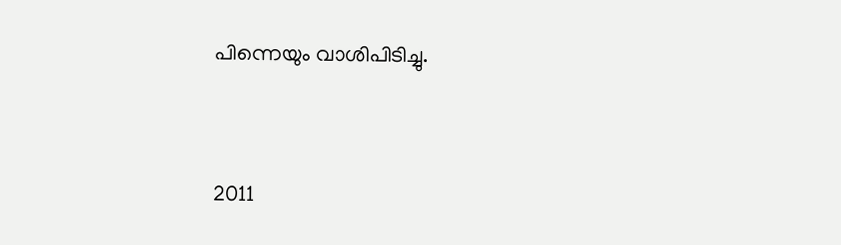പിന്നെയും വാശിപിടിച്ചു.




2011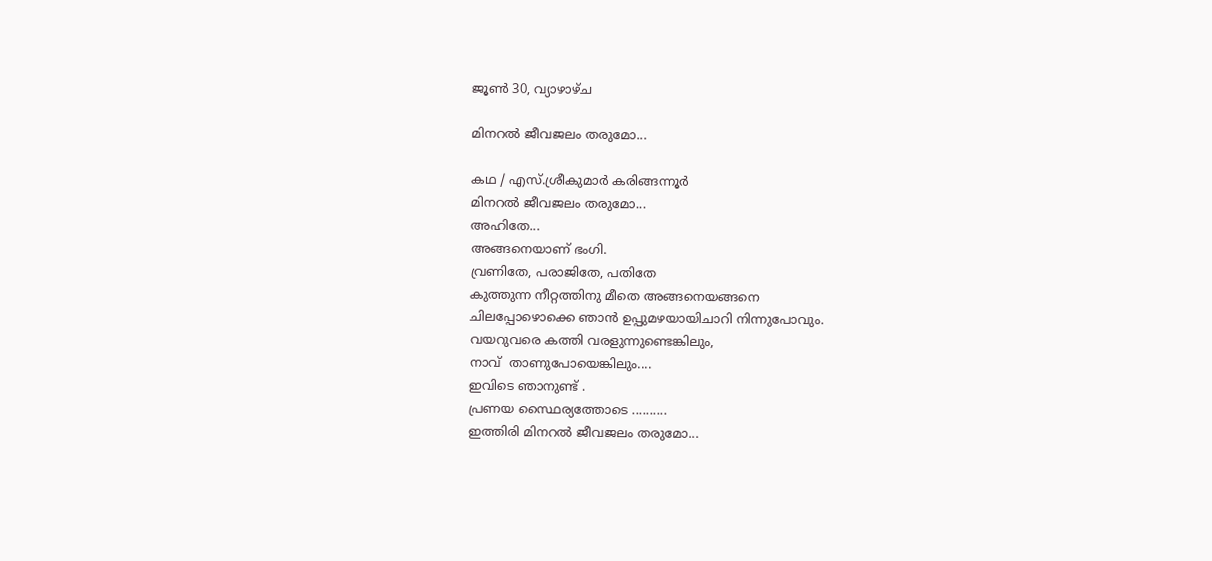ജൂൺ 30, വ്യാഴാഴ്‌ച

മിനറല്‍ ജീവജലം തരുമോ...

കഥ / എസ്.ശ്രീകുമാര്‍ കരിങ്ങന്നൂര്‍
മിനറല്‍ ജീവജലം തരുമോ...
അഹിതേ...
അങ്ങനെയാണ് ഭംഗി.
വ്രണിതേ, പരാജിതേ, പതിതേ
കുത്തുന്ന നീറ്റത്തിനു മീതെ അങ്ങനെയങ്ങനെ
ചിലപ്പോഴൊക്കെ ഞാന്‍ ഉപ്പുമഴയായിചാറി നിന്നുപോവും.
വയറുവരെ കത്തി വരളുന്നുണ്ടെങ്കിലും,
നാവ്  താണുപോയെങ്കിലും....
ഇവിടെ ഞാനുണ്ട് .
പ്രണയ സ്ഥൈര്യത്തോടെ ..........
ഇത്തിരി മിനറല്‍ ജീവജലം തരുമോ...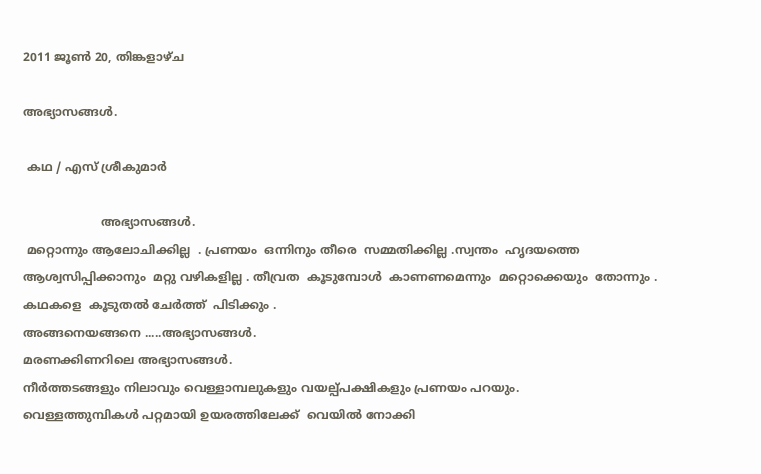2011 ജൂൺ 20, തിങ്കളാഴ്‌ച

അഭ്യാസങ്ങള്‍.

 കഥ / എസ് ശ്രീകുമാര്‍

                     അഭ്യാസങ്ങള്‍.
 മറ്റൊന്നും ആലോചിക്കില്ല  . പ്രണയം  ഒന്നിനും തീരെ  സമ്മതിക്കില്ല .സ്വന്തം  ഹൃദയത്തെ  ആശ്വസിപ്പിക്കാനും  മറ്റു വഴികളില്ല . തീവ്രത  കൂടുമ്പോള്‍  കാണണമെന്നും  മറ്റൊക്കെയും  തോന്നും . കഥകളെ  കൂടുതല്‍ ചേര്‍ത്ത്  പിടിക്കും .
അങ്ങനെയങ്ങനെ .....അഭ്യാസങ്ങള്‍.
മരണക്കിണറിലെ അഭ്യാസങ്ങള്‍.
നീര്‍ത്തടങ്ങളും നിലാവും വെള്ളാമ്പലുകളും വയല്പ്പക്ഷികളും പ്രണയം പറയും.
വെള്ളത്തുമ്പികള്‍ പറ്റമായി ഉയരത്തിലേക്ക്  വെയില്‍ നോക്കി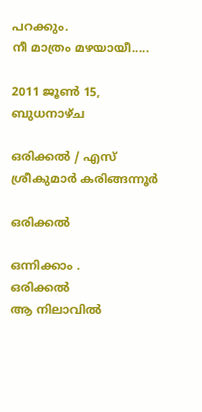പറക്കും.
നീ മാത്രം മഴയായീ.....

2011 ജൂൺ 15, ബുധനാഴ്‌ച

ഒരിക്കല്‍ / എസ്‌ ശ്രീകുമാര്‍ കരിങ്ങന്നൂര്‍

ഒരിക്കല്‍

ഒന്നിക്കാം .
ഒരിക്കല്‍
ആ നിലാവില്‍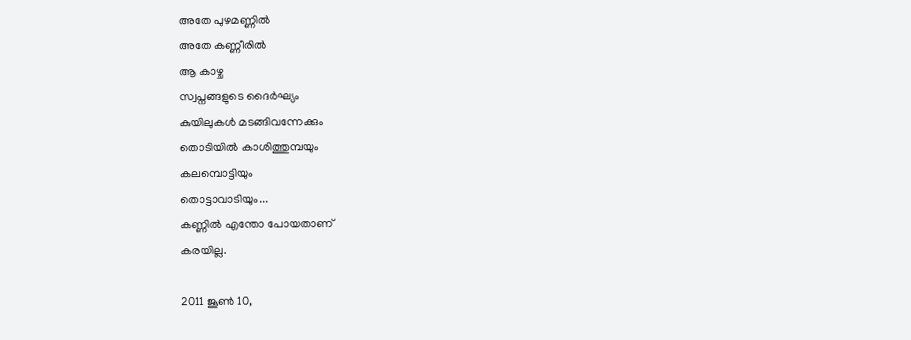അതേ പുഴമണ്ണില്‍
അതേ കണ്ണീരില്‍
ആ കാഴ്ച
സ്വപ്നങ്ങളുടെ ദൈര്‍ഘ്യം
കുയിലുകള്‍ മടങ്ങിവന്നേക്കും
തൊടിയില്‍ കാശിത്തുമ്പയും
കലമ്പൊട്ടിയും
തൊട്ടാവാടിയും...
കണ്ണില്‍ എന്തോ പോയതാണ്
കരയില്ല.

2011 ജൂൺ 10,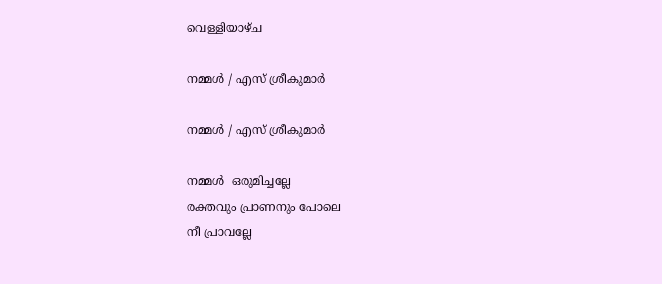വെള്ളിയാഴ്‌ച

നമ്മള്‍ / എസ് ശ്രീകുമാര്‍

നമ്മള്‍ / എസ് ശ്രീകുമാര്‍

നമ്മള്‍  ഒരുമിച്ചല്ലേ
രക്തവും പ്രാണനും പോലെ
നീ പ്രാവല്ലേ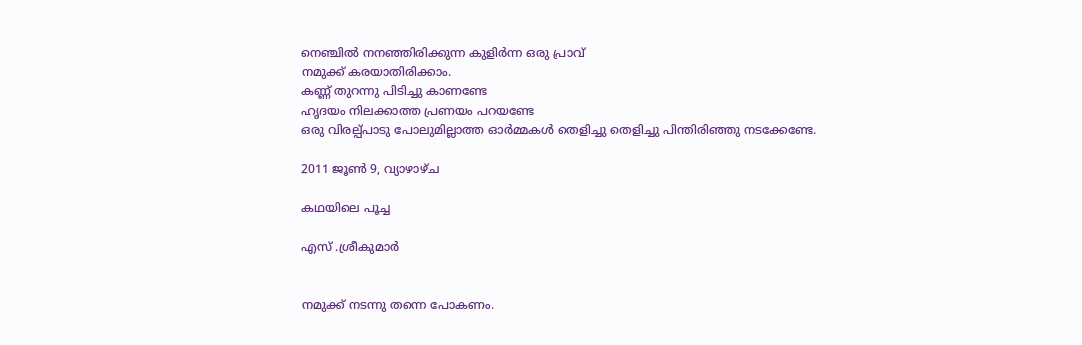നെഞ്ചില്‍ നനഞ്ഞിരിക്കുന്ന കുളിര്‍ന്ന ഒരു പ്രാവ്‌
നമുക്ക് കരയാതിരിക്കാം.
കണ്ണ് തുറന്നു പിടിച്ചു കാണണ്ടേ
ഹൃദയം നിലക്കാത്ത പ്രണയം പറയണ്ടേ
ഒരു വിരല്പ്പാടു പോലുമില്ലാത്ത ഓര്‍മ്മകള്‍ തെളിച്ചു തെളിച്ചു പിന്തിരിഞ്ഞു നടക്കേണ്ടേ.

2011 ജൂൺ 9, വ്യാഴാഴ്‌ച

കഥയിലെ പൂച്ച

എസ് .ശ്രീകുമാര്‍


നമുക്ക് നടന്നു തന്നെ പോകണം.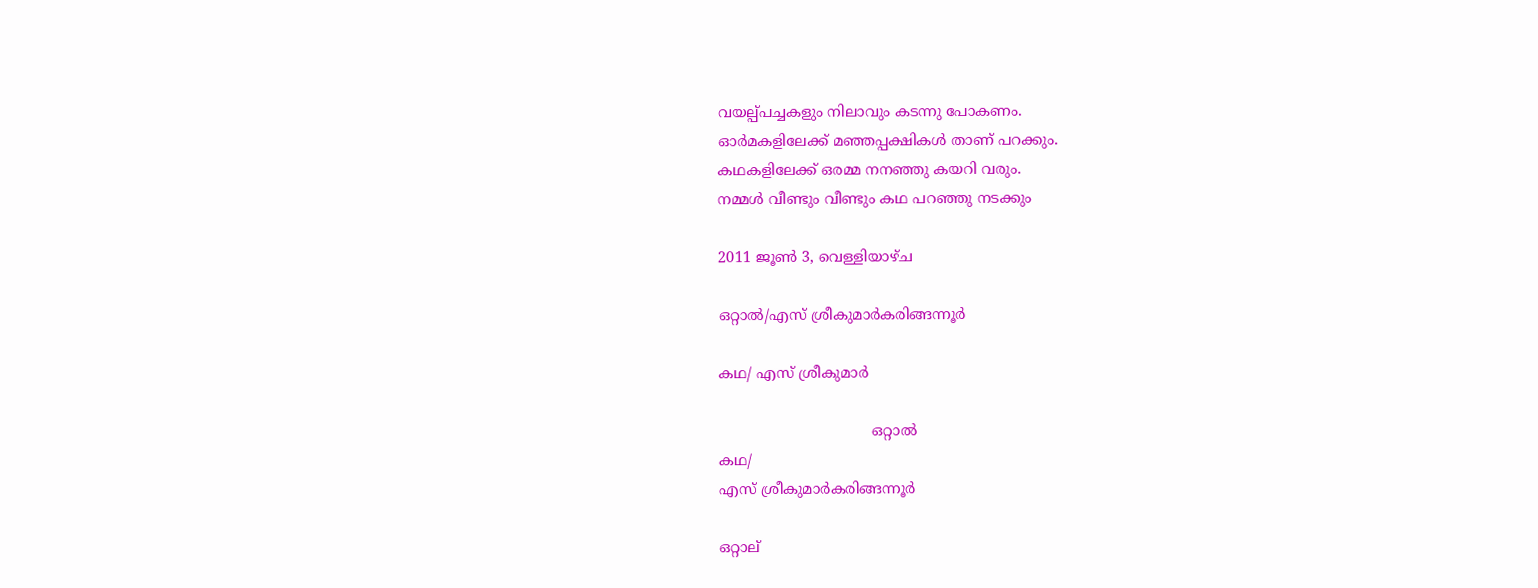വയല്പ്പച്ചകളും നിലാവും കടന്നു പോകണം.
ഓര്‍മകളിലേക്ക് മഞ്ഞപ്പക്ഷികള്‍ താണ് പറക്കും.
കഥകളിലേക്ക് ഒരമ്മ നനഞ്ഞു കയറി വരും.
നമ്മള്‍ വീണ്ടും വീണ്ടും കഥ പറഞ്ഞു നടക്കും

2011 ജൂൺ 3, വെള്ളിയാഴ്‌ച

ഒറ്റാല്‍/എസ് ശ്രീകുമാര്‍കരിങ്ങന്നൂര്‍

കഥ/ എസ് ശ്രീകുമാര്‍

                                 ഒറ്റാല്‍
കഥ/
എസ് ശ്രീകുമാര്‍കരിങ്ങന്നൂര്‍

ഒറ്റാല്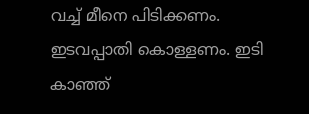വച്ച് മീനെ പിടിക്കണം. ഇടവപ്പാതി കൊള്ളണം. ഇടി കാഞ്ഞ്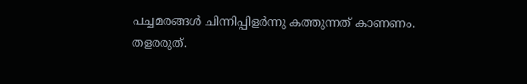പച്ചമരങ്ങള്‍ ചിന്നിപ്പിളര്‍ന്നു കത്തുന്നത് കാണണം.
തളരരുത്.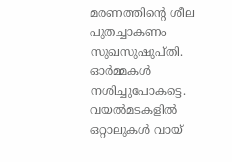മരണത്തിന്റെ ശീല പുതച്ചാകണം സുഖസുഷുപ്തി.
ഓര്‍മ്മകള്‍ നശിച്ചുപോകട്ടെ.
വയല്‍മടകളില്‍  ഒറ്റാലുകള്‍ വായ്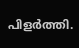പിളര്‍ത്തി.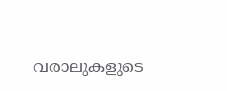വരാലുകളുടെ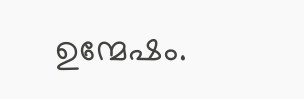ഉന്മേഷം.